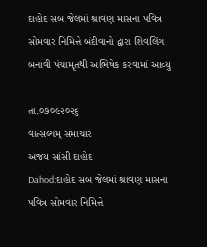દાહોદ સબ જેલમાં શ્રાવણ માસના પવિત્ર સોમવાર નિમિત્તે બંદીવાનો દ્વારા શિવલિંગ બનાવી પંચામૃતથી અભિષેક કરવામાં આવ્યુ

તા.૦૭૦૯૨૦૨૬
વાત્સલ્યમ્ સમાચાર
અજય સાંસી દાહોદ
Dahod:દાહોદ સબ જેલમાં શ્રાવણ માસના પવિત્ર સોમવાર નિમિત્તે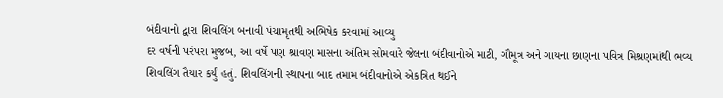બંદીવાનો દ્વારા શિવલિંગ બનાવી પંચામૃતથી અભિષેક કરવામાં આવ્યુ
દર વર્ષની પરંપરા મુજબ, આ વર્ષે પણ શ્રાવણ માસના અંતિમ સોમવારે જેલના બંદીવાનોએ માટી, ગૌમૂત્ર અને ગાયના છાણના પવિત્ર મિશ્રણમાંથી ભવ્ય શિવલિંગ તૈયાર કર્યું હતું. શિવલિંગની સ્થાપના બાદ તમામ બંદીવાનોએ એકત્રિત થઈને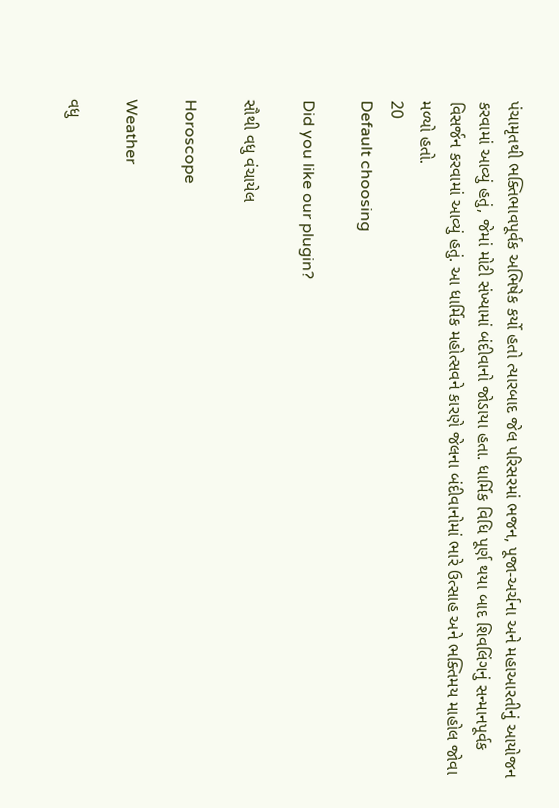પંચામૃતથી ભક્તિભાવપૂર્વક અભિષેક કર્યો હતો ત્યારબાદ જેલ પરિસરમાં ભજન, પૂજા-અર્ચના અને મહાઆરતીનું આયોજન કરવામાં આવ્યું હતું, જેમાં મોટી સંખ્યામાં બંદીવાનો જોડાયા હતા. ધાર્મિક વિધિ પૂર્ણ થયા બાદ શિવલિંગનું સન્માનપૂર્વક વિસર્જન કરવામાં આવ્યું હતું. આ ધાર્મિક મહોત્સવને કારણે જેલના બંદીવાનોમાં ભારે ઉત્સાહ અને ભક્તિમય માહોલ જોવા મળ્યો હતો.
20
Default choosing

Did you like our plugin?

સૌથી વધુ વંચાયેલ

Horoscope

Weather

વધુ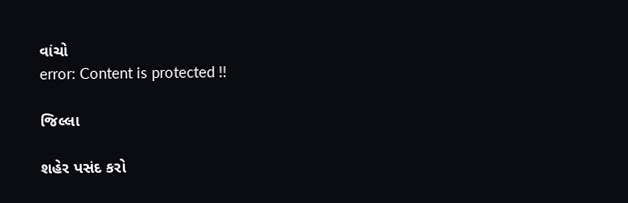વાંચો
error: Content is protected !!

જિલ્લા

શહેર પસંદ કરો